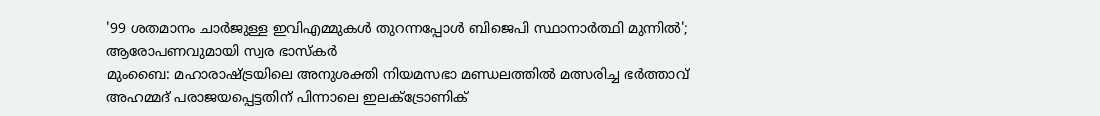'99 ശതമാനം ചാർജുള്ള ഇവിഎമ്മുകൾ തുറന്നപ്പോൾ ബിജെപി സ്ഥാനാർത്ഥി മുന്നിൽ'; ആരോപണവുമായി സ്വര ഭാസ്കർ
മുംബൈ: മഹാരാഷ്ട്രയിലെ അനുശക്തി നിയമസഭാ മണ്ഡലത്തിൽ മത്സരിച്ച ഭർത്താവ് അഹമ്മദ് പരാജയപ്പെട്ടതിന് പിന്നാലെ ഇലക്ട്രോണിക്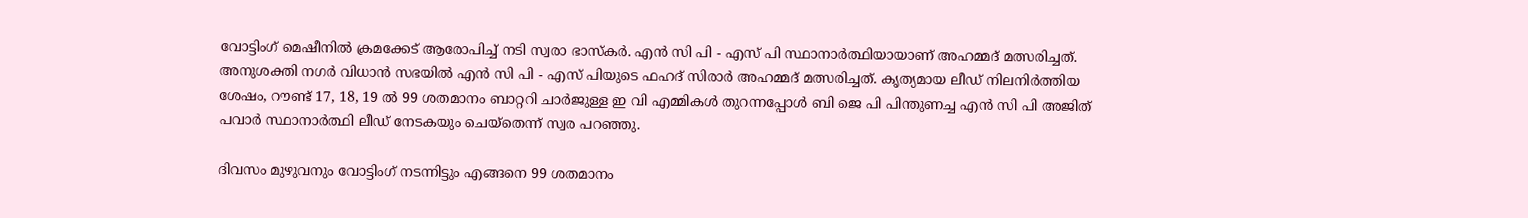വോട്ടിംഗ് മെഷീനിൽ ക്രമക്കേട് ആരോപിച്ച് നടി സ്വരാ ഭാസ്കർ. എൻ സി പി - എസ് പി സ്ഥാനാർത്ഥിയായാണ് അഹമ്മദ് മത്സരിച്ചത്.
അനുശക്തി നഗർ വിധാൻ സഭയിൽ എൻ സി പി - എസ് പിയുടെ ഫഹദ് സിരാർ അഹമ്മദ് മത്സരിച്ചത്. കൃത്യമായ ലീഡ് നിലനിർത്തിയ ശേഷം, റൗണ്ട് 17, 18, 19 ൽ 99 ശതമാനം ബാറ്ററി ചാർജുള്ള ഇ വി എമ്മികൾ തുറന്നപ്പോൾ ബി ജെ പി പിന്തുണച്ച എൻ സി പി അജിത് പവാർ സ്ഥാനാർത്ഥി ലീഡ് നേടകയും ചെയ്തെന്ന് സ്വര പറഞ്ഞു.

ദിവസം മുഴുവനും വോട്ടിംഗ് നടന്നിട്ടും എങ്ങനെ 99 ശതമാനം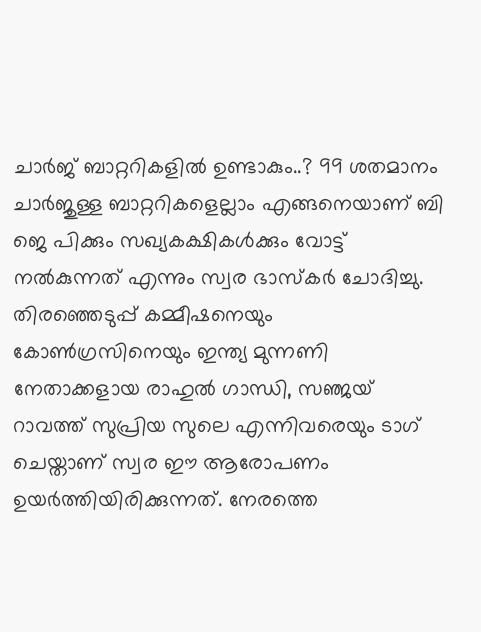ചാർജ് ബാറ്ററികളിൽ ഉണ്ടാകും..? 99 ശതമാനം ചാർജുള്ള ബാറ്ററികളെല്ലാം എങ്ങനെയാണ് ബി ജെ പിക്കും സഖ്യകക്ഷികൾക്കും വോട്ട് നൽകുന്നത് എന്നും സ്വര ഭാസ്കർ ചോദിച്ചു.
തിരഞ്ഞെടുപ്പ് കമ്മീഷനെയും കോൺഗ്രസിനെയും ഇന്ത്യ മുന്നണി നേതാക്കളായ രാഹുൽ ഗാന്ധി, സഞ്ജയ് റാവത്ത് സുപ്രിയ സുലെ എന്നിവരെയും ടാഗ് ചെയ്താണ് സ്വര ഈ ആരോപണം ഉയർത്തിയിരിക്കുന്നത്. നേരത്തെ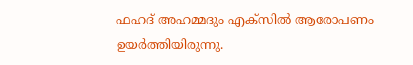ഫഹദ് അഹമ്മദും എക്സിൽ ആരോപണം ഉയർത്തിയിരുന്നു.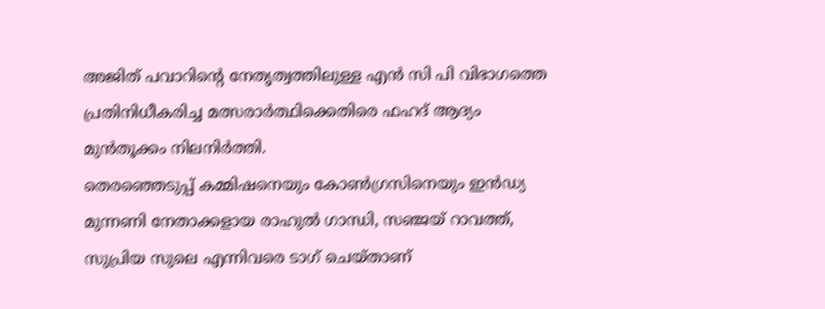അജിത് പവാറിന്റെ നേതൃത്വത്തിലുള്ള എൻ സി പി വിഭാഗത്തെ പ്രതിനിധീകരിച്ച മത്സരാർത്ഥിക്കെതിരെ ഫഹദ് ആദ്യം മുൻതൂക്കം നിലനിർത്തി.
തെരഞ്ഞെടുപ്പ് കമ്മിഷനെയും കോൺഗ്രസിനെയും ഇൻഡ്യ മുന്നണി നേതാക്കളായ രാഹുൽ ഗാന്ധി, സഞ്ജയ് റാവത്ത്, സുപ്രിയ സുലെ എന്നിവരെ ടാഗ് ചെയ്താണ്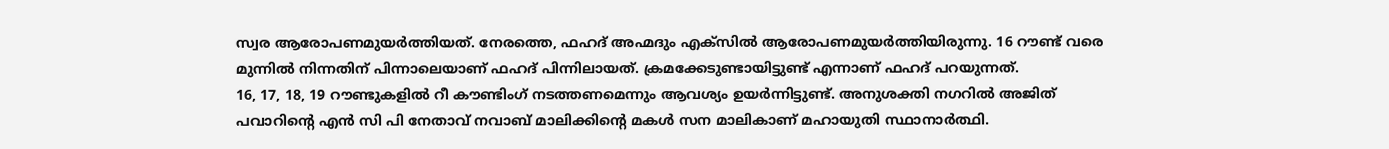സ്വര ആരോപണമുയർത്തിയത്. നേരത്തെ, ഫഹദ് അഹ്മദും എക്സിൽ ആരോപണമുയർത്തിയിരുന്നു. 16 റൗണ്ട് വരെ മുന്നിൽ നിന്നതിന് പിന്നാലെയാണ് ഫഹദ് പിന്നിലായത്. ക്രമക്കേടുണ്ടായിട്ടുണ്ട് എന്നാണ് ഫഹദ് പറയുന്നത്.
16, 17, 18, 19 റൗണ്ടുകളിൽ റീ കൗണ്ടിംഗ് നടത്തണമെന്നും ആവശ്യം ഉയർന്നിട്ടുണ്ട്. അനുശക്തി നഗറിൽ അജിത് പവാറിന്റെ എൻ സി പി നേതാവ് നവാബ് മാലിക്കിന്റെ മകൾ സന മാലികാണ് മഹായുതി സ്ഥാനാർത്ഥി.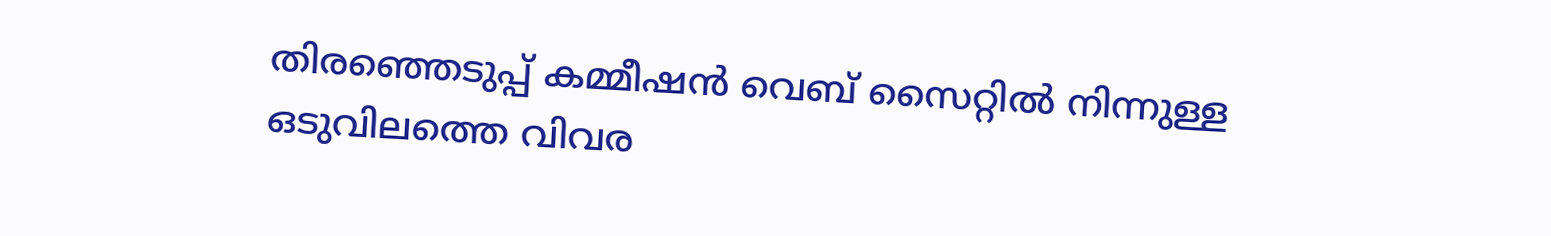തിരഞ്ഞെടുപ്പ് കമ്മീഷൻ വെബ് സൈറ്റിൽ നിന്നുള്ള ഒടുവിലത്തെ വിവര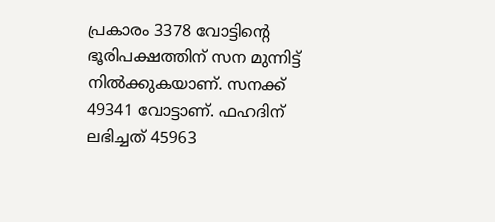പ്രകാരം 3378 വോട്ടിന്റെ ഭൂരിപക്ഷത്തിന് സന മുന്നിട്ട് നിൽക്കുകയാണ്. സനക്ക് 49341 വോട്ടാണ്. ഫഹദിന് ലഭിച്ചത് 45963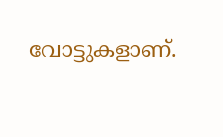വോട്ടുകളാണ്.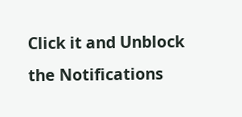Click it and Unblock the Notifications